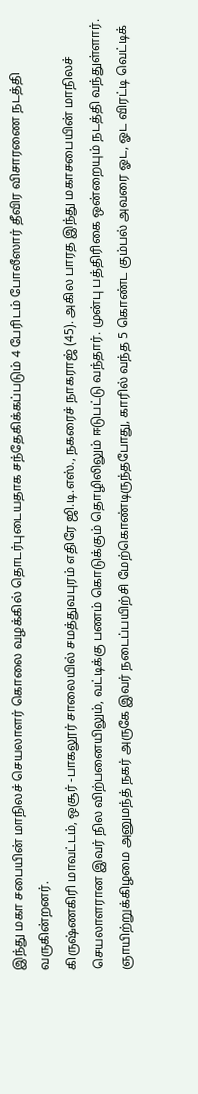இந்து மகா சபையின் மாநிலச் செயலாளர் கொலை வழக்கில் தொடர்புடையதாக சந்தேகிக்கப்படும் 4 பேரிடம் போலீஸார் தீவிர விசாரணை நடத்தி வருகின்றனர்.
கிருஷ்ணகிரி மாவட்டம், ஒசூர் -பாகலூர் சாலையில் சமத்துவபுரம் எதிரே ஜி.டி.எஸ்., நகரைச் நாகராஜ் (45). அகில பாரத இந்து மகாசபையின் மாநிலச் செயலாளரான இவர் நில விற்பனையிலும், வட்டிக்கு பணம் கொடுக்கும் தொழிலிலும் ஈடுபட்டு வந்தார். முன்பு பத்திரிகை ஒன்றையும் நடத்தி வந்துள்ளார்.
ஞாயிற்றுக்கிழமை அனுமந்த் நகர் அருகே இவர் நடைப்பயிற்சி மேற்கொண்டிருந்தபோது, காரில் வந்த 5 கொண்ட கும்பல் அவரை ஓட, ஓட விரட்டி வெட்டிக்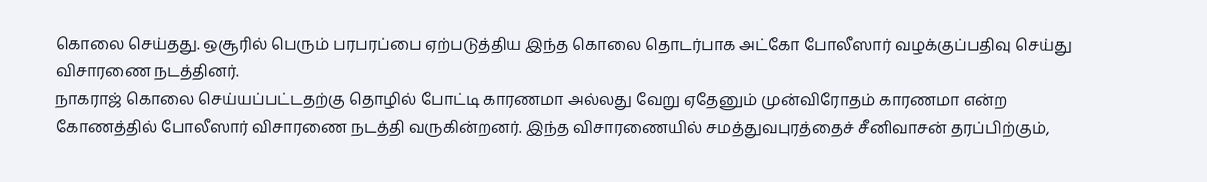கொலை செய்தது. ஒசூரில் பெரும் பரபரப்பை ஏற்படுத்திய இந்த கொலை தொடர்பாக அட்கோ போலீஸார் வழக்குப்பதிவு செய்து விசாரணை நடத்தினர்.
நாகராஜ் கொலை செய்யப்பட்டதற்கு தொழில் போட்டி காரணமா அல்லது வேறு ஏதேனும் முன்விரோதம் காரணமா என்ற கோணத்தில் போலீஸார் விசாரணை நடத்தி வருகின்றனர். இந்த விசாரணையில் சமத்துவபுரத்தைச் சீனிவாசன் தரப்பிற்கும்,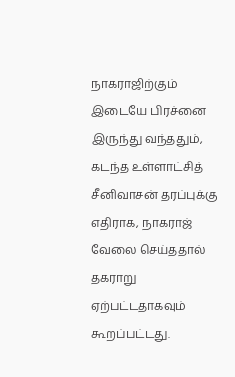நாகராஜிற்கும் இடையே பிரச்னை இருந்து வந்ததும், கடந்த உள்ளாட்சித் சீனிவாசன் தரப்புக்கு எதிராக, நாகராஜ் வேலை செய்ததால் தகராறு ஏற்பட்டதாகவும் கூறப்பட்டது.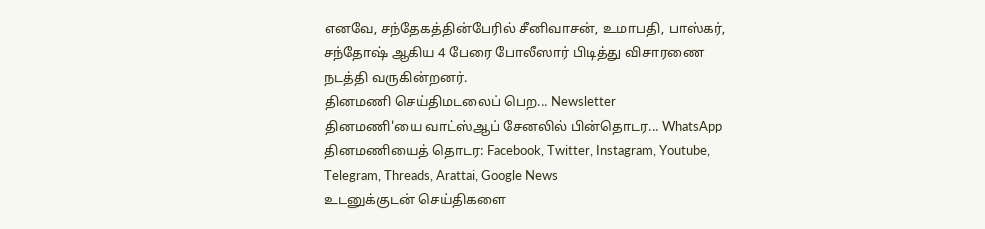எனவே, சந்தேகத்தின்பேரில் சீனிவாசன், உமாபதி, பாஸ்கர், சந்தோஷ் ஆகிய 4 பேரை போலீஸார் பிடித்து விசாரணை நடத்தி வருகின்றனர்.
தினமணி செய்திமடலைப் பெற... Newsletter
தினமணி'யை வாட்ஸ்ஆப் சேனலில் பின்தொடர... WhatsApp
தினமணியைத் தொடர: Facebook, Twitter, Instagram, Youtube, Telegram, Threads, Arattai, Google News
உடனுக்குடன் செய்திகளை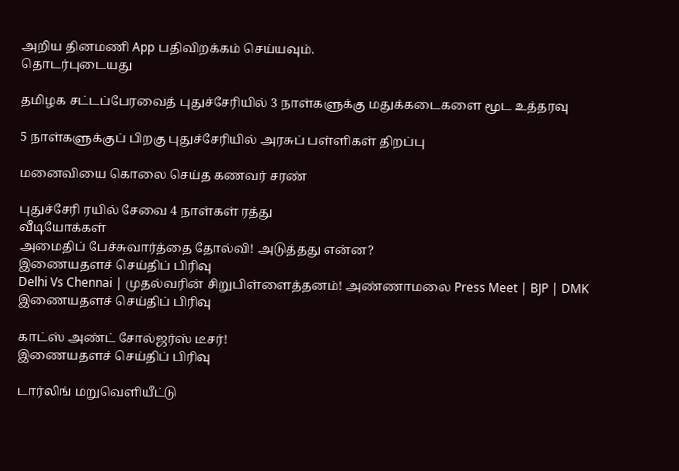அறிய தினமணி App பதிவிறக்கம் செய்யவும்.
தொடர்புடையது

தமிழக சட்டப்பேரவைத் புதுச்சேரியில் 3 நாள்களுக்கு மதுக்கடைகளை மூட உத்தரவு

5 நாள்களுக்குப் பிறகு புதுச்சேரியில் அரசுப் பள்ளிகள் திறப்பு

மனைவியை கொலை செய்த கணவர் சரண்

புதுச்சேரி ரயில் சேவை 4 நாள்கள் ரத்து
வீடியோக்கள்
அமைதிப் பேச்சுவார்த்தை தோல்வி! அடுத்தது என்ன?
இணையதளச் செய்திப் பிரிவு
Delhi Vs Chennai | முதல்வரின் சிறுபிள்ளைத்தனம்! அண்ணாமலை Press Meet | BJP | DMK
இணையதளச் செய்திப் பிரிவு

காட்ஸ் அண்ட் சோல்ஜர்ஸ் டீசர்!
இணையதளச் செய்திப் பிரிவு

டார்லிங் மறுவெளியீட்டு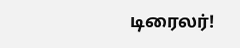டிரைலர்!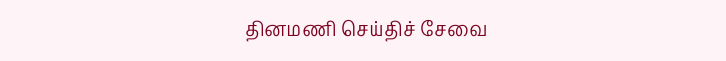தினமணி செய்திச் சேவை